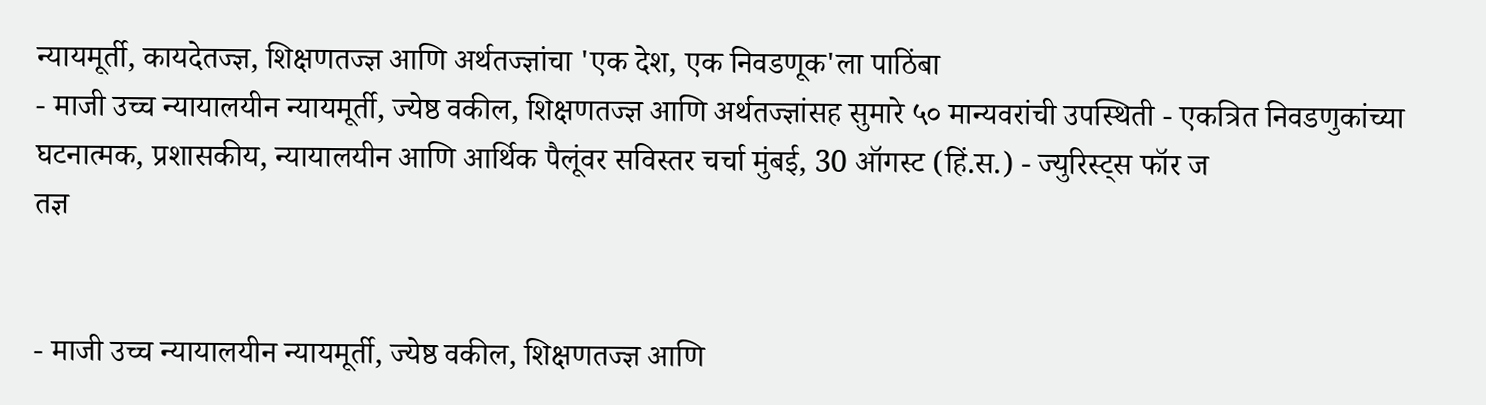न्यायमूर्ती, कायदेतज्ज्ञ, शिक्षणतज्ज्ञ आणि अर्थतज्ज्ञांचा 'एक देश, एक निवडणूक'ला पाठिंबा
- माजी उच्च न्यायालयीन न्यायमूर्ती, ज्येष्ठ वकील, शिक्षणतज्ज्ञ आणि अर्थतज्ज्ञांसह सुमारे ५० मान्यवरांची उपस्थिती - एकत्रित निवडणुकांच्या घटनात्मक, प्रशासकीय, न्यायालयीन आणि आर्थिक पैलूंवर सविस्तर चर्चा मुंबई, 30 ऑगस्ट (हिं.स.) - ज्युरिस्ट्स फॉर ज
तज्ञ


- माजी उच्च न्यायालयीन न्यायमूर्ती, ज्येष्ठ वकील, शिक्षणतज्ज्ञ आणि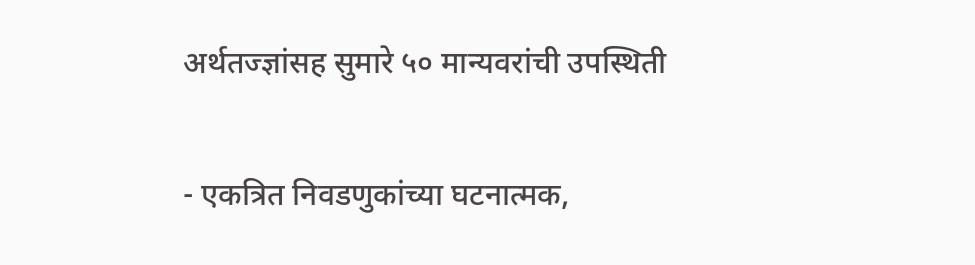अर्थतज्ज्ञांसह सुमारे ५० मान्यवरांची उपस्थिती

- एकत्रित निवडणुकांच्या घटनात्मक,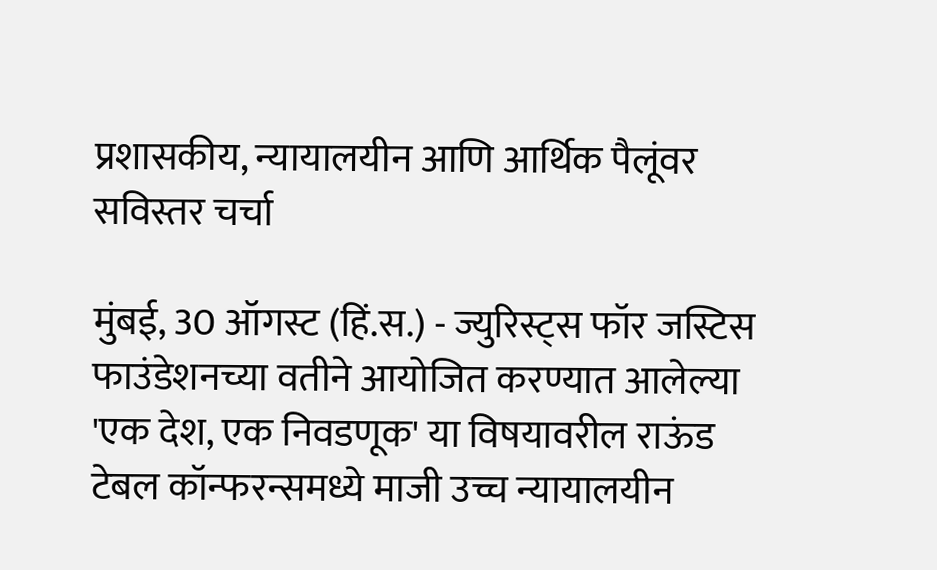प्रशासकीय, न्यायालयीन आणि आर्थिक पैलूंवर सविस्तर चर्चा

मुंबई, 30 ऑगस्ट (हिं.स.) - ज्युरिस्ट्स फॉर जस्टिस फाउंडेशनच्या वतीने आयोजित करण्यात आलेल्या 'एक देश, एक निवडणूक' या विषयावरील राऊंड टेबल कॉन्फरन्समध्ये माजी उच्च न्यायालयीन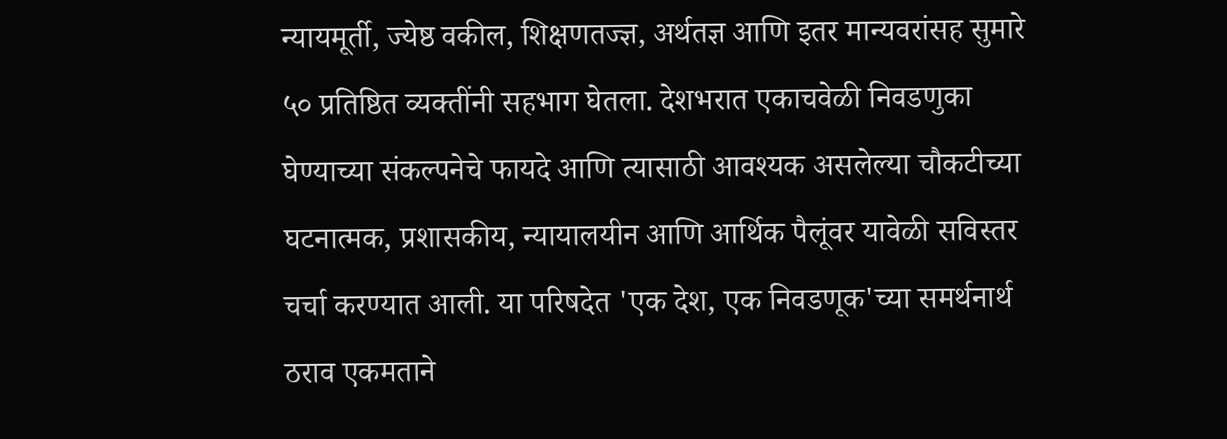न्यायमूर्ती, ज्येष्ठ वकील, शिक्षणतज्ज्ञ, अर्थतज्ञ आणि इतर मान्यवरांसह सुमारे ५० प्रतिष्ठित व्यक्तींनी सहभाग घेतला. देशभरात एकाचवेळी निवडणुका घेण्याच्या संकल्पनेचे फायदे आणि त्यासाठी आवश्यक असलेल्या चौकटीच्या घटनात्मक, प्रशासकीय, न्यायालयीन आणि आर्थिक पैलूंवर यावेळी सविस्तर चर्चा करण्यात आली. या परिषदेत 'एक देश, एक निवडणूक'च्या समर्थनार्थ ठराव एकमताने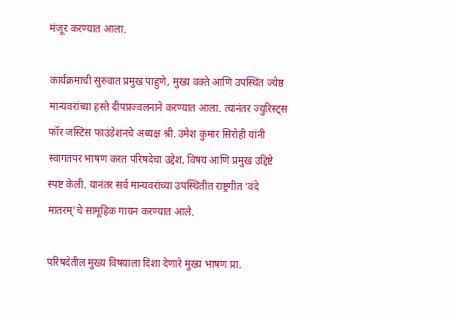मंजूर करण्यात आला.

कार्यक्रमाची सुरुवात प्रमुख पाहुणे, मुख्य वक्ते आणि उपस्थित ज्येष्ठ मान्यवरांच्या हस्ते दीपप्रज्वलनाने करण्यात आला. त्यानंतर ज्युरिस्ट्स फॉर जस्टिस फाउंडेशनचे अध्यक्ष श्री. उमेश कुमार सिरोही यांनी स्वागतपर भाषण करत परिषदेचा उद्देश, विषय आणि प्रमुख उद्दिष्टे स्पष्ट केली. यानंतर सर्व मान्यवरांच्या उपस्थितीत राष्ट्रगीत 'वंदे मातरम्'चे सामूहिक गायन करण्यात आले.

परिषदेतील मुख्य विषयाला दिशा देणारे मुख्य भाषण प्रा.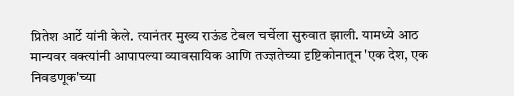प्रितेश आर्टे यांनी केले. त्यानंतर मुख्य राऊंड टेबल चर्चेला सुरुवात झाली. यामध्ये आठ मान्यवर वक्त्यांनी आपापल्या व्यावसायिक आणि तज्ज्ञतेच्या दृष्टिकोनातून 'एक देश, एक निवडणूक'च्या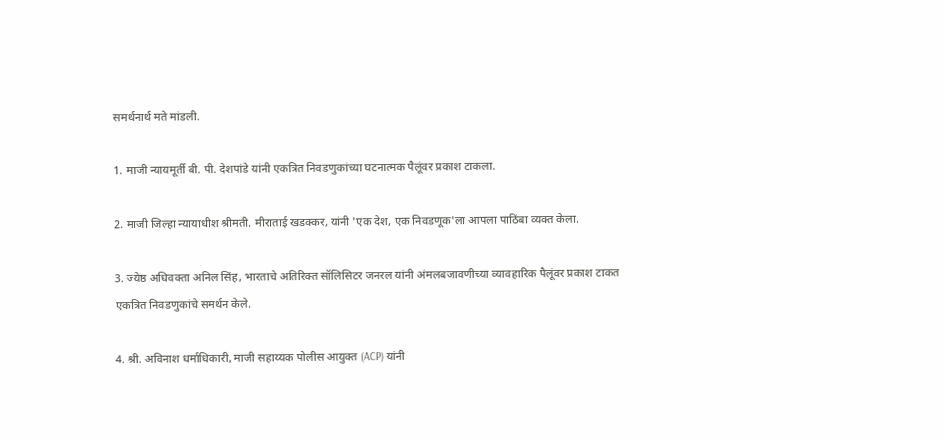समर्थनार्थ मते मांडली.

1. माजी न्यायमूर्ती बी. पी. देशपांडे यांनी एकत्रित निवडणुकांच्या घटनात्मक पैलूंवर प्रकाश टाकला.

2. माजी जिल्हा न्यायाधीश श्रीमती. मीराताई खडक्कर, यांनी 'एक देश, एक निवडणूक'ला आपला पाठिंबा व्यक्त केला.

3. ज्येष्ठ अधिवक्ता अनिल सिंह, भारताचे अतिरिक्त सॉलिसिटर जनरल यांनी अंमलबजावणीच्या व्यावहारिक पैलूंवर प्रकाश टाकत एकत्रित निवडणुकांचे समर्थन केले.

4. श्री. अविनाश धर्माधिकारी, माजी सहाय्यक पोलीस आयुक्त (ACP) यांनी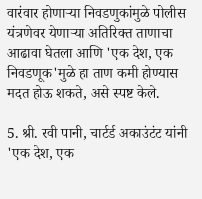वारंवार होणाऱ्या निवडणुकांमुळे पोलीस यंत्रणेवर येणाऱ्या अतिरिक्त ताणाचा आढावा घेतला आणि 'एक देश, एक निवडणूक'मुळे हा ताण कमी होण्यास मदत होऊ शकते, असे स्पष्ट केले.

5. श्री. रवी पानी, चार्टर्ड अकाउंटंट यांनी 'एक देश, एक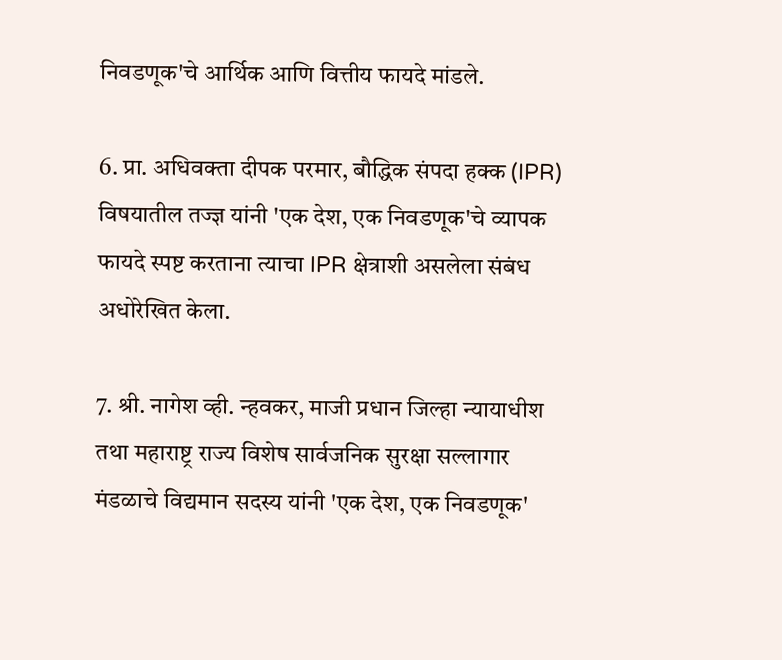निवडणूक'चे आर्थिक आणि वित्तीय फायदे मांडले.

6. प्रा. अधिवक्ता दीपक परमार, बौद्धिक संपदा हक्क (IPR) विषयातील तज्ज्ञ यांनी 'एक देश, एक निवडणूक'चे व्यापक फायदे स्पष्ट करताना त्याचा IPR क्षेत्राशी असलेला संबंध अधोरेखित केला.

7. श्री. नागेश व्ही. न्हवकर, माजी प्रधान जिल्हा न्यायाधीश तथा महाराष्ट्र राज्य विशेष सार्वजनिक सुरक्षा सल्लागार मंडळाचे विद्यमान सदस्य यांनी 'एक देश, एक निवडणूक'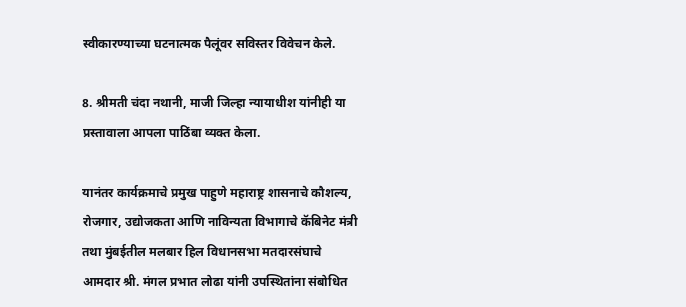स्वीकारण्याच्या घटनात्मक पैलूंवर सविस्तर विवेचन केले.

8. श्रीमती चंदा नथानी, माजी जिल्हा न्यायाधीश यांनीही या प्रस्तावाला आपला पाठिंबा व्यक्त केला.

यानंतर कार्यक्रमाचे प्रमुख पाहुणे महाराष्ट्र शासनाचे कौशल्य, रोजगार, उद्योजकता आणि नाविन्यता विभागाचे कॅबिनेट मंत्री तथा मुंबईतील मलबार हिल विधानसभा मतदारसंघाचे आमदार श्री. मंगल प्रभात लोढा यांनी उपस्थितांना संबोधित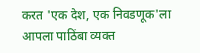करत 'एक देश, एक निवडणूक'ला आपला पाठिंबा व्यक्त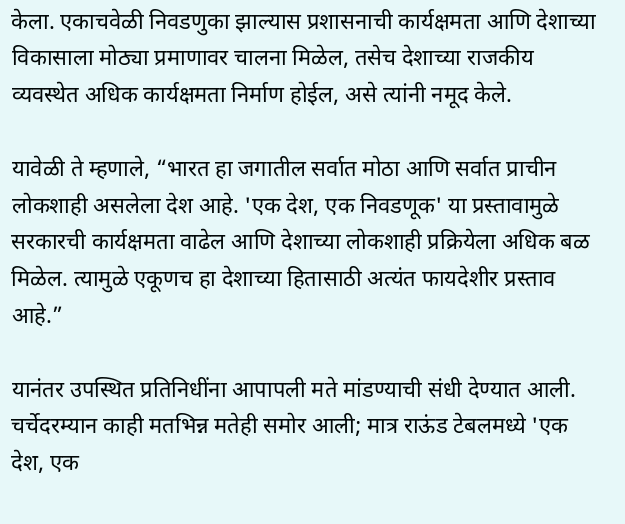केला. एकाचवेळी निवडणुका झाल्यास प्रशासनाची कार्यक्षमता आणि देशाच्या विकासाला मोठ्या प्रमाणावर चालना मिळेल, तसेच देशाच्या राजकीय व्यवस्थेत अधिक कार्यक्षमता निर्माण होईल, असे त्यांनी नमूद केले.

यावेळी ते म्हणाले, “भारत हा जगातील सर्वात मोठा आणि सर्वात प्राचीन लोकशाही असलेला देश आहे. 'एक देश, एक निवडणूक' या प्रस्तावामुळे सरकारची कार्यक्षमता वाढेल आणि देशाच्या लोकशाही प्रक्रियेला अधिक बळ मिळेल. त्यामुळे एकूणच हा देशाच्या हितासाठी अत्यंत फायदेशीर प्रस्ताव आहे.”

यानंतर उपस्थित प्रतिनिधींना आपापली मते मांडण्याची संधी देण्यात आली. चर्चेदरम्यान काही मतभिन्न मतेही समोर आली; मात्र राऊंड टेबलमध्ये 'एक देश, एक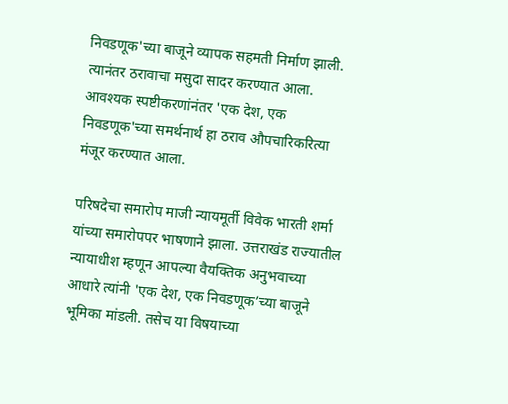निवडणूक'च्या बाजूने व्यापक सहमती निर्माण झाली. त्यानंतर ठरावाचा मसुदा सादर करण्यात आला. आवश्यक स्पष्टीकरणांनंतर 'एक देश, एक निवडणूक'च्या समर्थनार्थ हा ठराव औपचारिकरित्या मंजूर करण्यात आला.

परिषदेचा समारोप माजी न्यायमूर्ती विवेक भारती शर्मा यांच्या समारोपपर भाषणाने झाला. उत्तराखंड राज्यातील न्यायाधीश म्हणून आपल्या वैयक्तिक अनुभवाच्या आधारे त्यांनी 'एक देश, एक निवडणूक’च्या बाजूने भूमिका मांडली. तसेच या विषयाच्या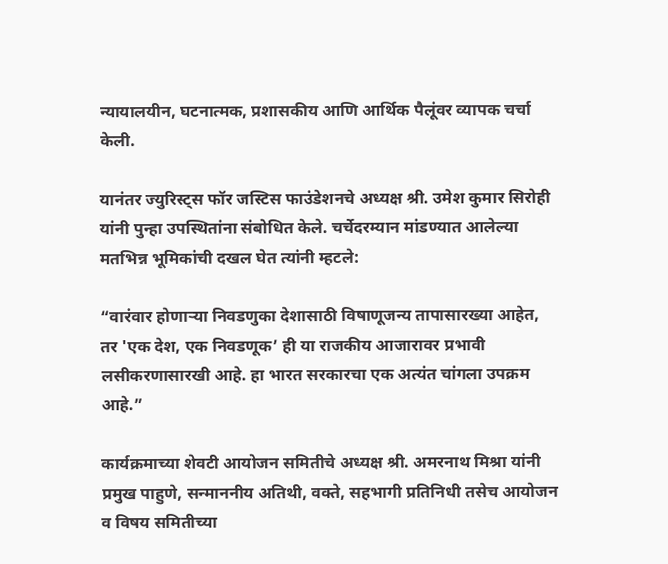न्यायालयीन, घटनात्मक, प्रशासकीय आणि आर्थिक पैलूंवर व्यापक चर्चा केली.

यानंतर ज्युरिस्ट्स फॉर जस्टिस फाउंडेशनचे अध्यक्ष श्री. उमेश कुमार सिरोही यांनी पुन्हा उपस्थितांना संबोधित केले. चर्चेदरम्यान मांडण्यात आलेल्या मतभिन्न भूमिकांची दखल घेत त्यांनी म्हटले:

“वारंवार होणाऱ्या निवडणुका देशासाठी विषाणूजन्य तापासारख्या आहेत, तर 'एक देश, एक निवडणूक’ ही या राजकीय आजारावर प्रभावी लसीकरणासारखी आहे. हा भारत सरकारचा एक अत्यंत चांगला उपक्रम आहे.”

कार्यक्रमाच्या शेवटी आयोजन समितीचे अध्यक्ष श्री. अमरनाथ मिश्रा यांनी प्रमुख पाहुणे, सन्माननीय अतिथी, वक्ते, सहभागी प्रतिनिधी तसेच आयोजन व विषय समितीच्या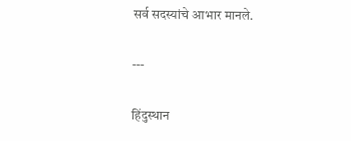सर्व सदस्यांचे आभार मानले.

---

हिंदुस्थान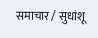समाचार / सुधांशू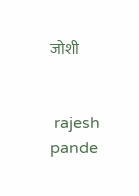जोशी


 rajesh pande